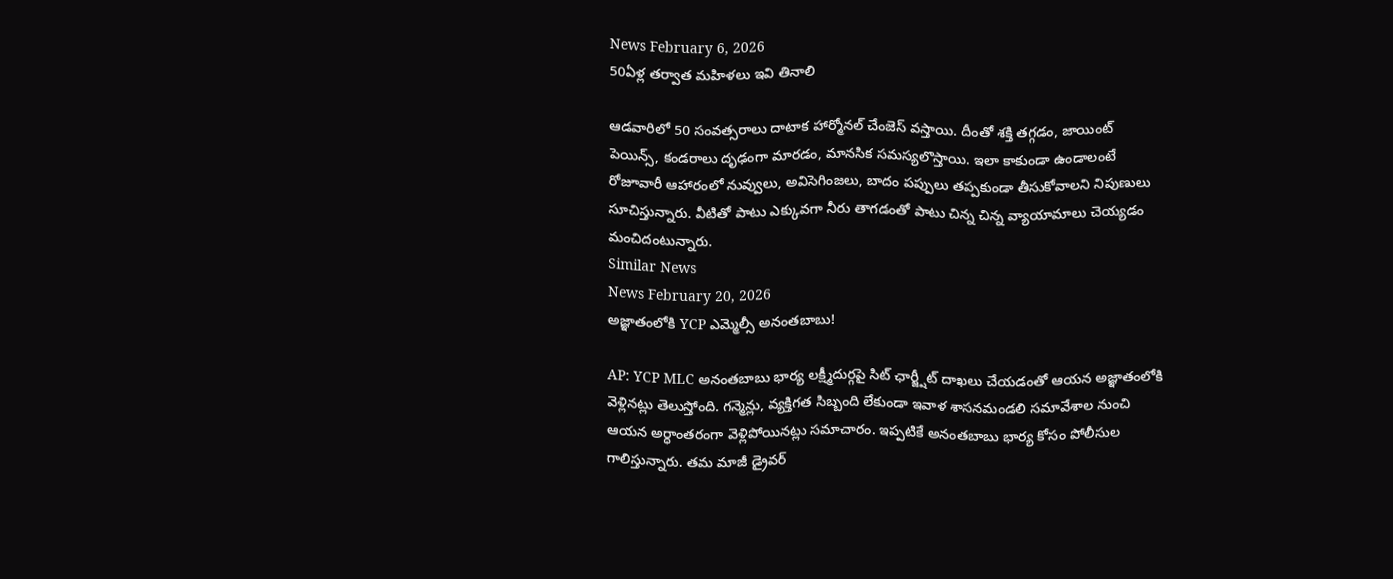News February 6, 2026
50ఏళ్ల తర్వాత మహిళలు ఇవి తినాలి

ఆడవారిలో 50 సంవత్సరాలు దాటాక హార్మోనల్ చేంజెస్ వస్తాయి. దీంతో శక్తి తగ్గడం, జాయింట్ పెయిన్స్, కండరాలు దృఢంగా మారడం, మానసిక సమస్యలొస్తాయి. ఇలా కాకుండా ఉండాలంటే రోజూవారీ ఆహారంలో నువ్వులు, అవిసెగింజలు, బాదం పప్పులు తప్పకుండా తీసుకోవాలని నిపుణులు సూచిస్తున్నారు. వీటితో పాటు ఎక్కువగా నీరు తాగడంతో పాటు చిన్న చిన్న వ్యాయామాలు చెయ్యడం మంచిదంటున్నారు.
Similar News
News February 20, 2026
అజ్ఞాతంలోకి YCP ఎమ్మెల్సీ అనంతబాబు!

AP: YCP MLC అనంతబాబు భార్య లక్ష్మీదుర్గపై సిట్ ఛార్జ్షీట్ దాఖలు చేయడంతో ఆయన అజ్ఞాతంలోకి వెళ్లినట్లు తెలుస్తోంది. గన్మెన్లు, వ్యక్తిగత సిబ్బంది లేకుండా ఇవాళ శాసనమండలి సమావేశాల నుంచి ఆయన అర్ధాంతరంగా వెళ్లిపోయినట్లు సమాచారం. ఇప్పటికే అనంతబాబు భార్య కోసం పోలీసుల గాలిస్తున్నారు. తమ మాజీ డ్రైవర్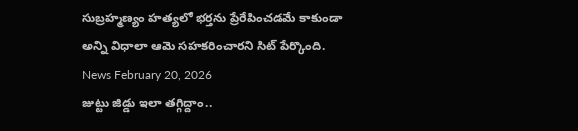సుబ్రహ్మణ్యం హత్యలో భర్తను ప్రేరేపించడమే కాకుండా అన్ని విధాలా ఆమె సహకరించారని సిట్ పేర్కొంది.
News February 20, 2026
జుట్టు జిడ్డు ఇలా తగ్గిద్దాం..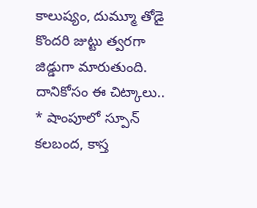కాలుష్యం, దుమ్మూ తోడై కొందరి జుట్టు త్వరగా జిడ్డుగా మారుతుంది. దానికోసం ఈ చిట్కాలు.. * షాంపూలో స్పూన్ కలబంద, కాస్త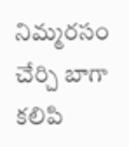నిమ్మరసం చేర్చి బాగా కలిపి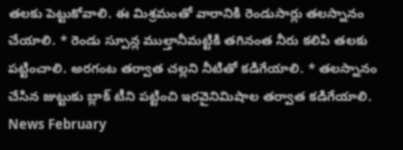తలకు పెట్టుకోవాలి. ఈ మిశ్రమంతో వారానికి రెండుసార్లు తలస్నానం చేయాలి. * రెండు స్పూన్ల ముల్తానీమట్టికి తగినంత నీరు కలిపి తలకు పట్టించాలి. అరగంట తర్వాత చల్లని నీటితో కడిగేయాలి. * తలస్నానం చేసిన జుట్టుకు బ్లాక్ టీని పట్టించి ఇరవైనిమిషాల తర్వాత కడిగేయాలి.
News February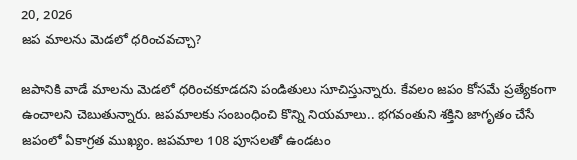20, 2026
జప మాలను మెడలో ధరించవచ్చా?

జపానికి వాడే మాలను మెడలో ధరించకూడదని పండితులు సూచిస్తున్నారు. కేవలం జపం కోసమే ప్రత్యేకంగా ఉంచాలని చెబుతున్నారు. జపమాలకు సంబంధించి కొన్ని నియమాలు.. భగవంతుని శక్తిని జాగృతం చేసే జపంలో ఏకాగ్రత ముఖ్యం. జపమాల 108 పూసలతో ఉండటం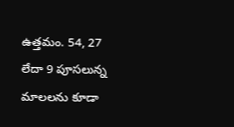ఉత్తమం. 54, 27 లేదా 9 పూసలున్న మాలలను కూడా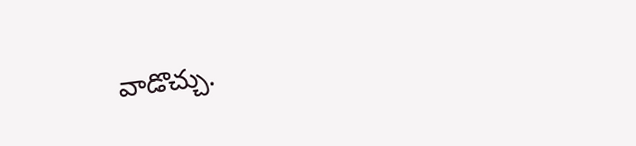వాడొచ్చు.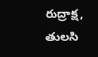రుద్రాక్ష, తులసి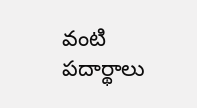వంటి పదార్థాలు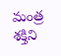మంత్ర శక్తిని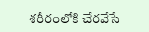శరీరంలోకి చేరవేసే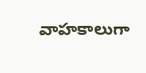వాహకాలుగా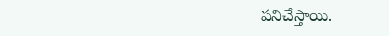పనిచేస్తాయి.